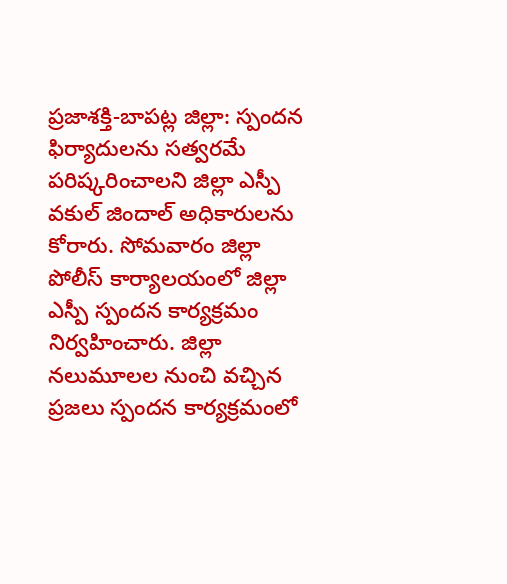ప్రజాశక్తి-బాపట్ల జిల్లా: స్పందన ఫిర్యాదులను సత్వరమే పరిష్కరించాలని జిల్లా ఎస్పీ వకుల్ జిందాల్ అధికారులను కోరారు. సోమవారం జిల్లా పోలీస్ కార్యాలయంలో జిల్లా ఎస్పీ స్పందన కార్యక్రమం నిర్వహించారు. జిల్లా నలుమూలల నుంచి వచ్చిన ప్రజలు స్పందన కార్యక్రమంలో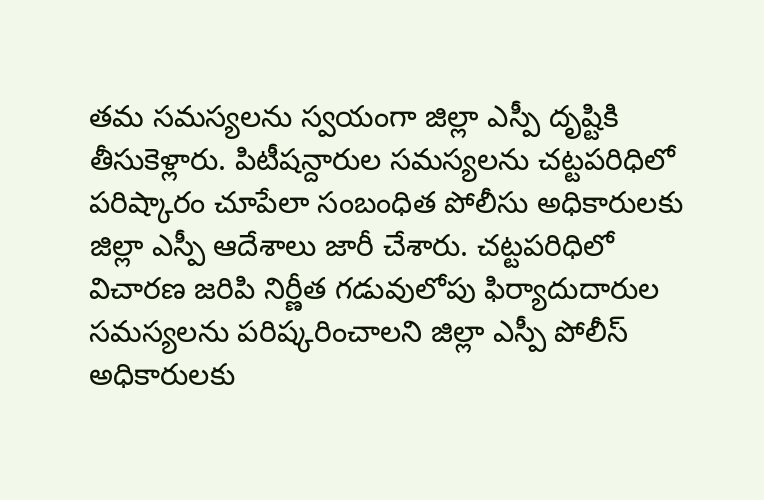తమ సమస్యలను స్వయంగా జిల్లా ఎస్పీ దృష్టికి తీసుకెళ్లారు. పిటీషన్దారుల సమస్యలను చట్టపరిధిలో పరిష్కారం చూపేలా సంబంధిత పోలీసు అధికారులకు జిల్లా ఎస్పీ ఆదేశాలు జారీ చేశారు. చట్టపరిధిలో విచారణ జరిపి నిర్ణీత గడువులోపు ఫిర్యాదుదారుల సమస్యలను పరిష్కరించాలని జిల్లా ఎస్పీ పోలీస్ అధికారులకు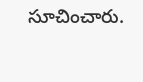సూచించారు.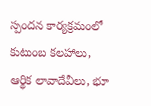స్పందన కార్యక్రమంలో కుటుంబ కలహాలు, ఆర్థిక లావాదేవీలు, భూ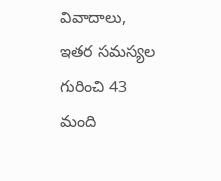వివాదాలు, ఇతర సమస్యల గురించి 43 మంది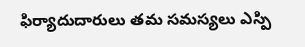ఫిర్యాదుదారులు తమ సమస్యలు ఎస్పి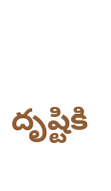దృష్టికి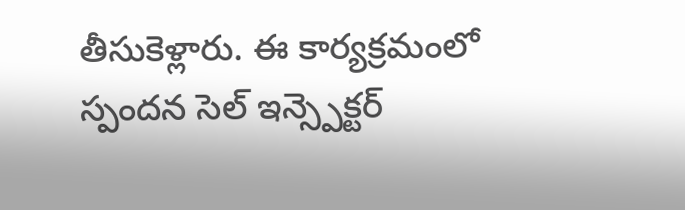తీసుకెళ్లారు. ఈ కార్యక్రమంలో స్పందన సెల్ ఇన్స్పెక్టర్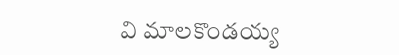వి మాలకొండయ్య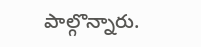పాల్గొన్నారు.